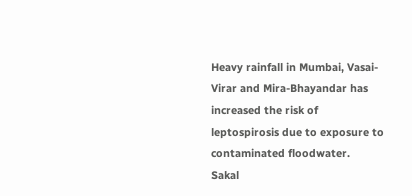Heavy rainfall in Mumbai, Vasai-Virar and Mira-Bhayandar has increased the risk of leptospirosis due to exposure to contaminated floodwater.
Sakal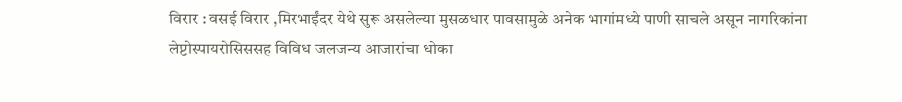विरार : वसई विरार ,मिरभाईंदर येथे सुरू असलेल्या मुसळधार पावसामुळे अनेक भागांमध्ये पाणी साचले असून नागरिकांना लेप्टोस्पायरोसिससह विविध जलजन्य आजारांचा धोका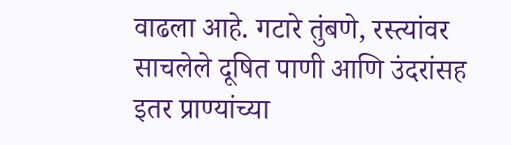वाढला आहे. गटारे तुंबणे, रस्त्यांवर साचलेले दूषित पाणी आणि उंदरांसह इतर प्राण्यांच्या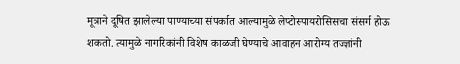मूत्राने दूषित झालेल्या पाण्याच्या संपर्कात आल्यामुळे लेप्टोस्पायरोसिसचा संसर्ग होऊ शकतो. त्यामुळे नागरिकांनी विशेष काळजी घेण्याचे आवाहन आरोग्य तज्ज्ञांनी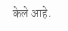केले आहे.